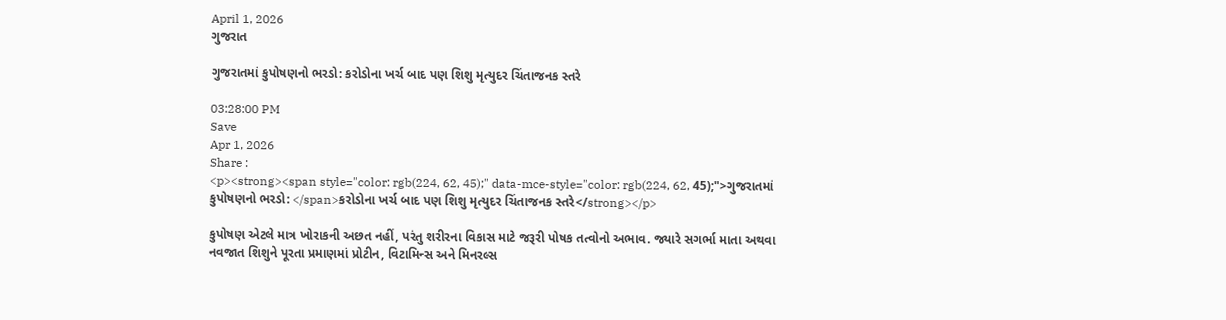April 1, 2026
ગુજરાત

ગુજરાતમાં કુપોષણનો ભરડો: કરોડોના ખર્ચ બાદ પણ શિશુ મૃત્યુદર ચિંતાજનક સ્તરે

03:28:00 PM
Save
Apr 1, 2026
Share :
<p><strong><span style="color: rgb(224, 62, 45);" data-mce-style="color: rgb(224, 62, 45);">ગુજરાતમાં કુપોષણનો ભરડો: </span>કરોડોના ખર્ચ બાદ પણ શિશુ મૃત્યુદર ચિંતાજનક સ્તરે</strong></p>

કુપોષણ એટલે માત્ર ખોરાકની અછત નહીં, પરંતુ શરીરના વિકાસ માટે જરૂરી પોષક તત્વોનો અભાવ. જ્યારે સગર્ભા માતા અથવા નવજાત શિશુને પૂરતા પ્રમાણમાં પ્રોટીન, વિટામિન્સ અને મિનરલ્સ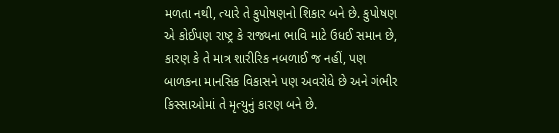મળતા નથી, ત્યારે તે કુપોષણનો શિકાર બને છે. કુપોષણ એ કોઈપણ રાષ્ટ્ર કે રાજ્યના ભાવિ માટે ઉધઈ સમાન છે, કારણ કે તે માત્ર શારીરિક નબળાઈ જ નહીં, પણ બાળકના માનસિક વિકાસને પણ અવરોધે છે અને ગંભીર કિસ્સાઓમાં તે મૃત્યુનું કારણ બને છે.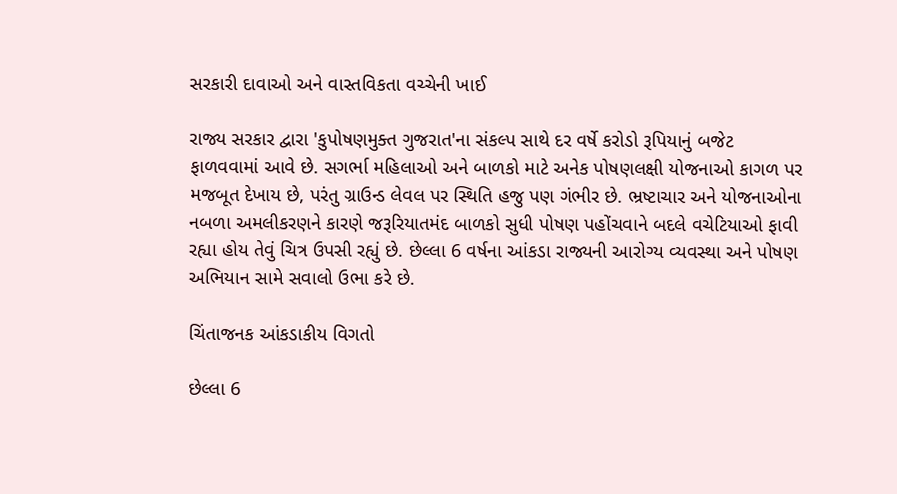સરકારી દાવાઓ અને વાસ્તવિકતા વચ્ચેની ખાઈ

રાજ્ય સરકાર દ્વારા 'કુપોષણમુક્ત ગુજરાત'ના સંકલ્પ સાથે દર વર્ષે કરોડો રૂપિયાનું બજેટ ફાળવવામાં આવે છે. સગર્ભા મહિલાઓ અને બાળકો માટે અનેક પોષણલક્ષી યોજનાઓ કાગળ પર મજબૂત દેખાય છે, પરંતુ ગ્રાઉન્ડ લેવલ પર સ્થિતિ હજુ પણ ગંભીર છે. ભ્રષ્ટાચાર અને યોજનાઓના નબળા અમલીકરણને કારણે જરૂરિયાતમંદ બાળકો સુધી પોષણ પહોંચવાને બદલે વચેટિયાઓ ફાવી રહ્યા હોય તેવું ચિત્ર ઉપસી રહ્યું છે. છેલ્લા 6 વર્ષના આંકડા રાજ્યની આરોગ્ય વ્યવસ્થા અને પોષણ અભિયાન સામે સવાલો ઉભા કરે છે.

ચિંતાજનક આંકડાકીય વિગતો

છેલ્લા 6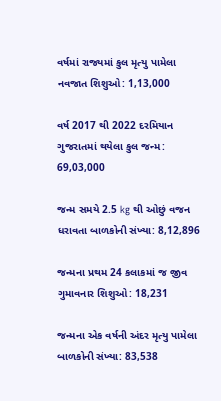વર્ષમાં રાજ્યમાં કુલ મૃત્યુ પામેલા નવજાત શિશુઓ: 1,13,000

વર્ષ 2017 થી 2022 દરમિયાન ગુજરાતમાં થયેલા કુલ જન્મ: 69,03,000

જન્મ સમયે 2.5 kg થી ઓછું વજન ધરાવતા બાળકોની સંખ્યા: 8,12,896

જન્મના પ્રથમ 24 કલાકમાં જ જીવ ગુમાવનાર શિશુઓ: 18,231

જન્મના એક વર્ષની અંદર મૃત્યુ પામેલા બાળકોની સંખ્યા: 83,538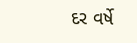દર વર્ષે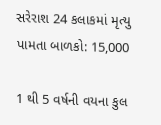સરેરાશ 24 કલાકમાં મૃત્યુ પામતા બાળકો: 15,000

1 થી 5 વર્ષની વયના કુલ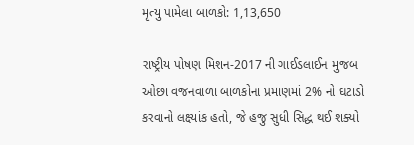મૃત્યુ પામેલા બાળકો: 1,13,650

રાષ્ટ્રીય પોષણ મિશન-2017 ની ગાઈડલાઈન મુજબ ઓછા વજનવાળા બાળકોના પ્રમાણમાં 2% નો ઘટાડો કરવાનો લક્ષ્યાંક હતો, જે હજુ સુધી સિદ્ધ થઈ શક્યો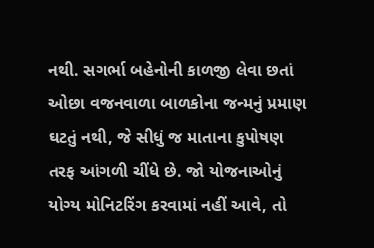નથી. સગર્ભા બહેનોની કાળજી લેવા છતાં ઓછા વજનવાળા બાળકોના જન્મનું પ્રમાણ ઘટતું નથી, જે સીધું જ માતાના કુપોષણ તરફ આંગળી ચીંધે છે. જો યોજનાઓનું યોગ્ય મોનિટરિંગ કરવામાં નહીં આવે, તો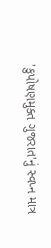'કુપોષણમુક્ત ગુજરાત'નું સ્વપ્ન માત્ર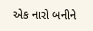એક નારો બનીને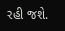રહી જશે.